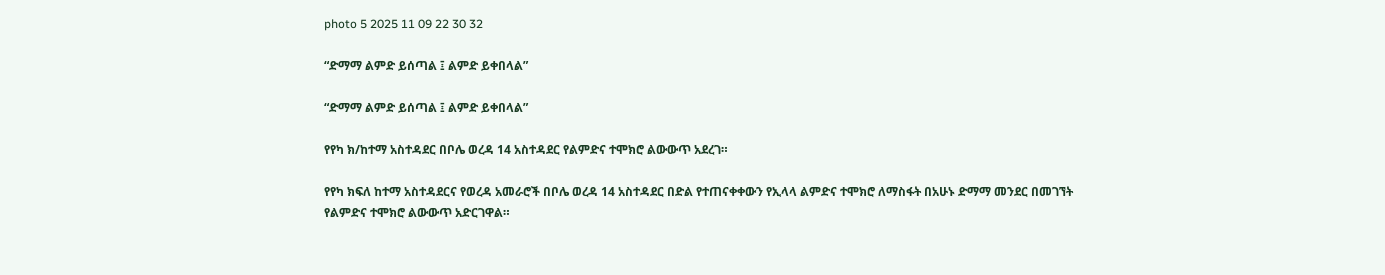photo 5 2025 11 09 22 30 32

“ድማማ ልምድ ይሰጣል ፤ ልምድ ይቀበላል”

“ድማማ ልምድ ይሰጣል ፤ ልምድ ይቀበላል”

የየካ ክ/ከተማ አስተዳደር በቦሌ ወረዳ 14 አስተዳደር የልምድና ተሞክሮ ልውውጥ አደረገ።

የየካ ክፍለ ከተማ አስተዳደርና የወረዳ አመራሮች በቦሌ ወረዳ 14 አስተዳደር በድል የተጠናቀቀውን የኢላላ ልምድና ተሞክሮ ለማስፋት በአሁኑ ድማማ መንደር በመገኘት የልምድና ተሞክሮ ልውውጥ አድርገዋል።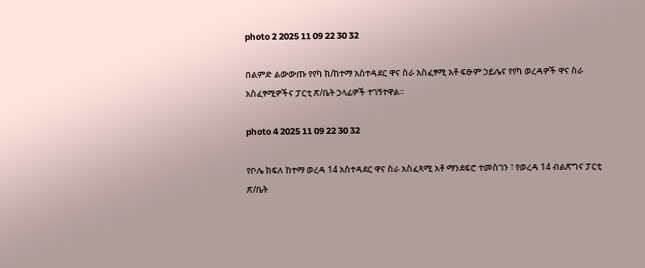photo 2 2025 11 09 22 30 32

በልምድ ልውውጡ የየካ ክ/ከተማ አስተዳደር ዋና ስራ አስፈፃሚ አቶ ፍፁም ኃይሌና የየካ ወረዳዎች ዋና ስራ አስፈፃሚዎችና ፓርቲ ጽ/ቤት ኃላፊዎች ተገኝተዋል።

photo 4 2025 11 09 22 30 32

የቦሌ ክፍለ ከተማ ወረዳ 14 አስተዳደር ዋና ስራ አስፈጻሚ አቶ ማንደፍሮ ተመስገን ፣ የወረዳ 14 ብልጽግና ፓርቲ ጽ/ቤት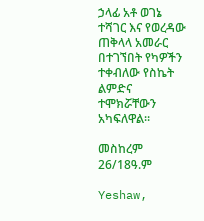ኃላፊ አቶ ወገኔ ተሻገር እና የወረዳው ጠቅላላ አመራር በተገኘበት የካዎችን ተቀብለው የስኬት ልምድና ተሞክሯቸውን አካፍለዋል።

መስከረም 26/18ዓ.ም

Yeshaw,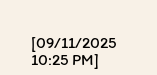[09/11/2025 10:25 PM]